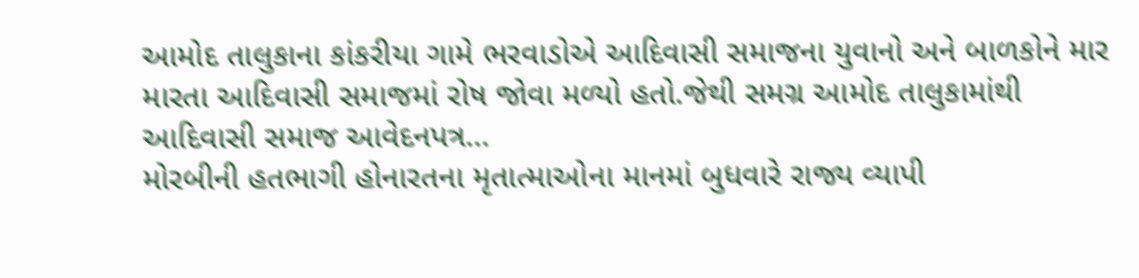આમોદ તાલુકાના કાંકરીયા ગામે ભરવાડોએ આદિવાસી સમાજના યુવાનો અને બાળકોને માર મારતા આદિવાસી સમાજમાં રોષ જોવા મળ્યો હતો.જેથી સમગ્ર આમોદ તાલુકામાંથી આદિવાસી સમાજ આવેદનપત્ર...
મોરબીની હતભાગી હોનારતના મૃતાત્માઓના માનમાં બુધવારે રાજ્ય વ્યાપી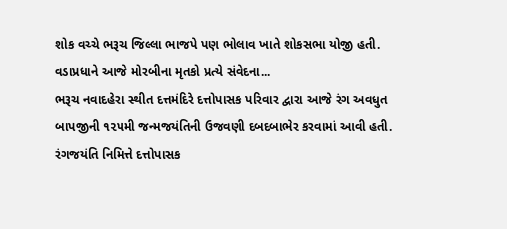શોક વચ્ચે ભરૂચ જિલ્લા ભાજપે પણ ભોલાવ ખાતે શોકસભા યોજી હતી.
વડાપ્રધાને આજે મોરબીના મૃતકો પ્રત્યે સંવેદના...
ભરૂચ નવાદહેરા સ્થીત દત્તમંદિરે દત્તોપાસક પરિવાર દ્વારા આજે રંગ અવધુત બાપજીની ૧૨૫મી જન્મજયંતિની ઉજવણી દબદબાભેર કરવામાં આવી હતી.
રંગજયંતિ નિમિત્તે દત્તોપાસક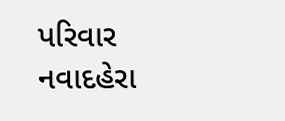પરિવાર નવાદહેરા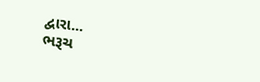દ્વારા...
ભરૂચ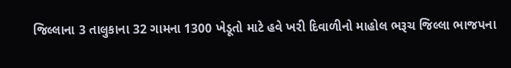જિલ્લાના 3 તાલુકાના 32 ગામના 1300 ખેડૂતો માટે હવે ખરી દિવાળીનો માહોલ ભરૂચ જિલ્લા ભાજપના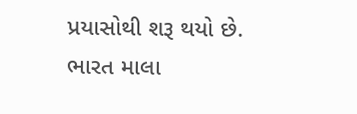પ્રયાસોથી શરૂ થયો છે.
ભારત માલા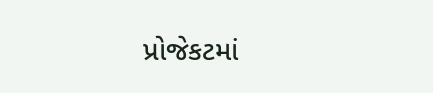પ્રોજેકટમાં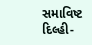સમાવિષ્ટ દિલ્હી-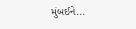મુંબઈને...